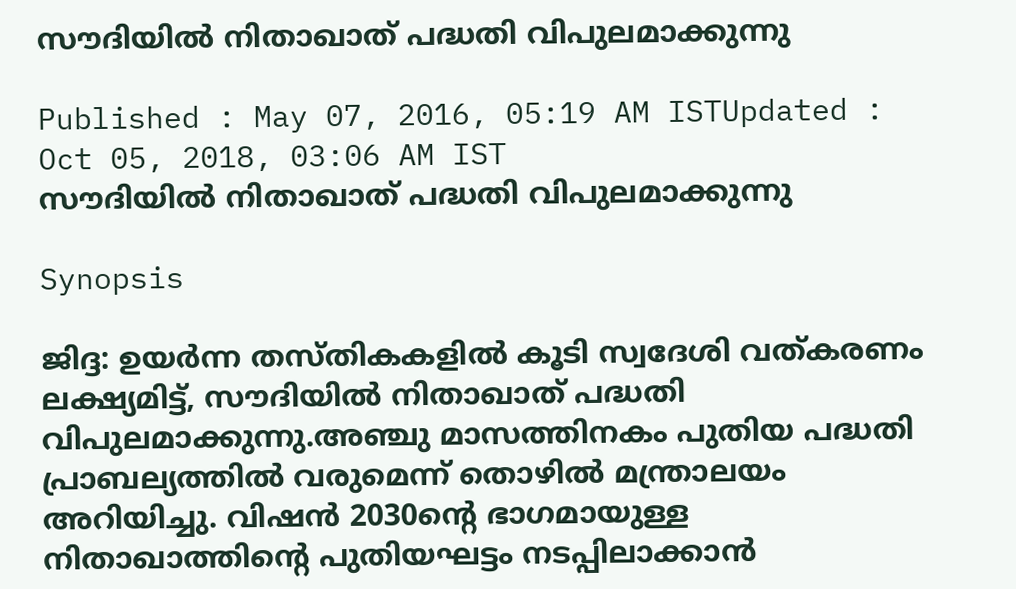സൗദിയില്‍ നിതാഖാത് പദ്ധതി വിപുലമാക്കുന്നു

Published : May 07, 2016, 05:19 AM ISTUpdated : Oct 05, 2018, 03:06 AM IST
സൗദിയില്‍ നിതാഖാത് പദ്ധതി വിപുലമാക്കുന്നു

Synopsis

ജിദ്ദ: ഉയര്‍ന്ന തസ്തികകളില്‍ കൂടി സ്വദേശി വത്കരണം ലക്ഷ്യമിട്ട്, സൗദിയില്‍ നിതാഖാത് പദ്ധതി വിപുലമാക്കുന്നു.അഞ്ചു മാസത്തിനകം പുതിയ പദ്ധതി പ്രാബല്യത്തില്‍ വരുമെന്ന് തൊഴില്‍ മന്ത്രാലയം അറിയിച്ചു. വിഷന്‍ 2030ന്റെ ഭാഗമായുള്ള നിതാഖാത്തിന്റെ പുതിയഘട്ടം നടപ്പിലാക്കാന്‍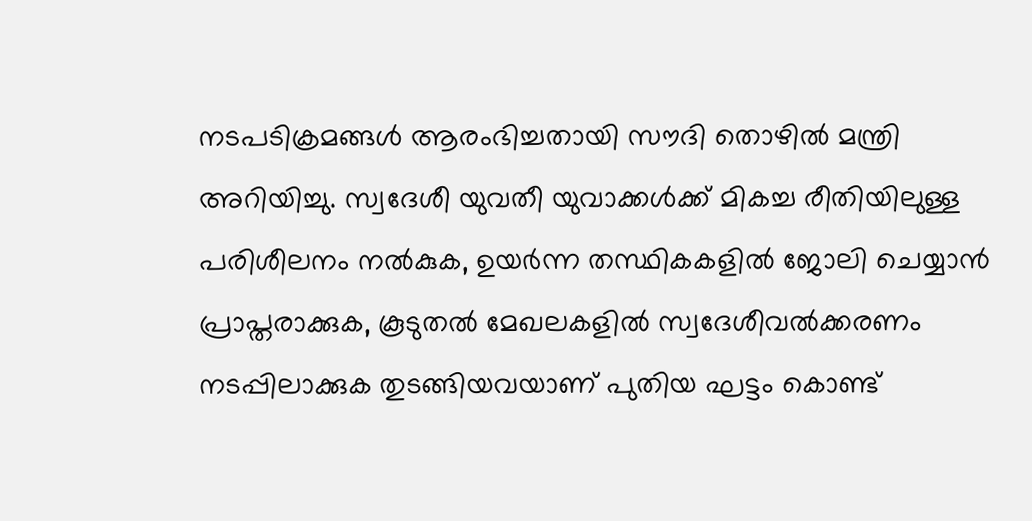നടപടിക്രമങ്ങള്‍ ആരംഭിച്ചതായി സൗദി തൊഴില്‍ മന്ത്രി അറിയിച്ചു. സ്വദേശീ യുവതീ യുവാക്കള്‍ക്ക് മികച്ച രീതിയിലുള്ള പരിശീലനം നല്‍കുക, ഉയര്‍ന്ന തസ്ഥികകളില്‍ ജോലി ചെയ്യാന്‍ പ്രാപ്തരാക്കുക, കൂടുതല്‍ മേഖലകളില്‍ സ്വദേശീവല്‍ക്കരണം നടപ്പിലാക്കുക തുടങ്ങിയവയാണ് പുതിയ ഘട്ടം കൊണ്ട്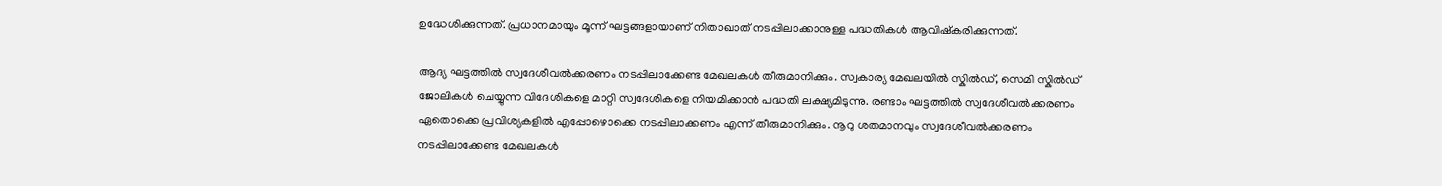ഉദ്ധേശിക്കുന്നത്. പ്രധാനമായും മൂന്ന് ഘട്ടങ്ങളായാണ് നിതാഖാത് നടപ്പിലാക്കാനുള്ള പദ്ധതികള്‍ ആവിഷ്കരിക്കുന്നത്.

ആദ്യ ഘട്ടത്തില്‍ സ്വദേശീവല്‍ക്കരണം നടപ്പിലാക്കേണ്ട മേഖലകള്‍ തീരുമാനിക്കും. സ്വകാര്യ മേഖലയില്‍ സ്കില്‍ഡ്, സെമി സ്കില്‍ഡ് ജോലികള്‍ ചെയ്യുന്ന വിദേശികളെ മാറ്റി സ്വദേശികളെ നിയമിക്കാന്‍ പദ്ധതി ലക്ഷ്യമിടുന്നു. രണ്ടാം ഘട്ടത്തില്‍ സ്വദേശീവല്‍ക്കരണം ഏതൊക്കെ പ്രവിശ്യകളില്‍ എപ്പോഴൊക്കെ നടപ്പിലാക്കണം എന്ന് തീരുമാനിക്കും. നൂറു ശതമാനവും സ്വദേശീവല്‍ക്കരണം നടപ്പിലാക്കേണ്ട മേഖലകള്‍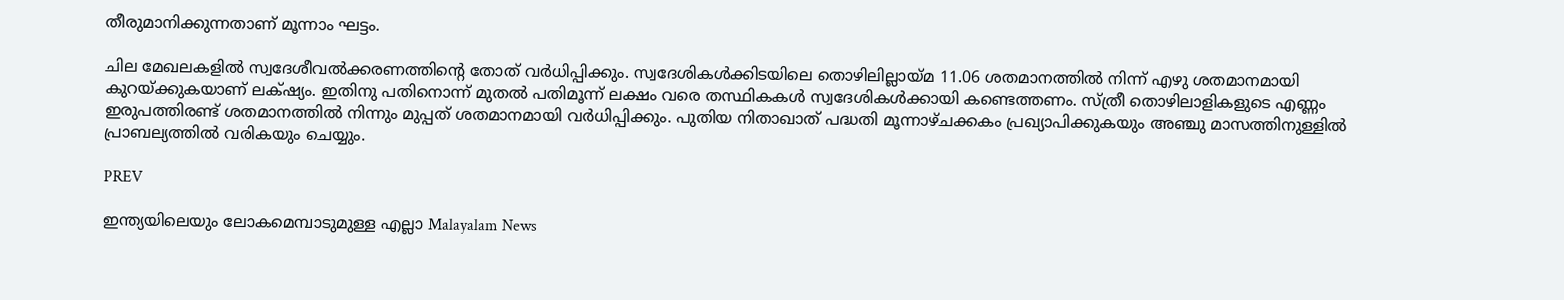തീരുമാനിക്കുന്നതാണ് മൂന്നാം ഘട്ടം.

ചില മേഖലകളില്‍ സ്വദേശീവല്‍ക്കരണത്തിന്റെ തോത് വര്‍ധിപ്പിക്കും. സ്വദേശികള്‍ക്കിടയിലെ തൊഴിലില്ലായ്മ 11.06 ശതമാനത്തില്‍ നിന്ന് എഴു ശതമാനമായി കുറയ്‌ക്കുകയാണ് ലക്‌ഷ്യം. ഇതിനു പതിനൊന്ന് മുതല്‍ പതിമൂന്ന് ലക്ഷം വരെ തസ്ഥികകള്‍ സ്വദേശികള്‍ക്കായി കണ്ടെത്തണം. സ്‌ത്രീ തൊഴിലാളികളുടെ എണ്ണം ഇരുപത്തിരണ്ട് ശതമാനത്തില്‍ നിന്നും മുപ്പത് ശതമാനമായി വര്‍ധിപ്പിക്കും. പുതിയ നിതാഖാത് പദ്ധതി മൂന്നാഴ്ചക്കകം പ്രഖ്യാപിക്കുകയും അഞ്ചു മാസത്തിനുള്ളില്‍ പ്രാബല്യത്തില്‍ വരികയും ചെയ്യും.

PREV

ഇന്ത്യയിലെയും ലോകമെമ്പാടുമുള്ള എല്ലാ Malayalam News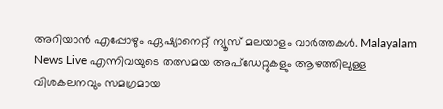അറിയാൻ എപ്പോഴും ഏഷ്യാനെറ്റ് ന്യൂസ് മലയാളം വാർത്തകൾ. Malayalam News Live എന്നിവയുടെ തത്സമയ അപ്‌ഡേറ്റുകളും ആഴത്തിലുള്ള വിശകലനവും സമഗ്രമായ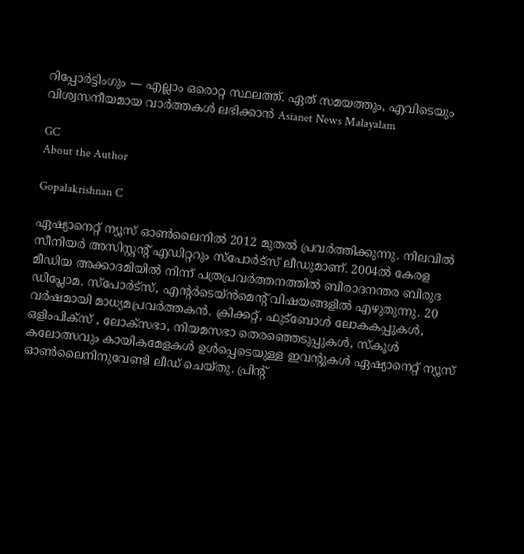റിപ്പോർട്ടിംഗും — എല്ലാം ഒരൊറ്റ സ്ഥലത്ത്. ഏത് സമയത്തും, എവിടെയും വിശ്വസനീയമായ വാർത്തകൾ ലഭിക്കാൻ Asianet News Malayalam

GC
About the Author

Gopalakrishnan C

ഏഷ്യാനെറ്റ് ന്യൂസ് ഓണ്‍ലൈനില്‍ 2012 മുതല്‍ പ്രവര്‍ത്തിക്കുന്നു. നിലവില്‍ സീനിയര്‍ അസിസ്റ്റന്‍റ് എഡിറ്ററും സ്പോർട്സ് ലീഡുമാണ്. 2004ൽ കേരള മീഡിയ അക്കാദമിയില്‍ നിന്ന് പത്രപ്രവര്‍ത്തനത്തില്‍ ബിരാദനന്തര ബിരുദ ഡിപ്ലോമ. സ്പോര്‍ട്സ്, എന്‍റര്‍ടെയ്ൻമെന്‍റ് വിഷയങ്ങളില്‍ എഴുതുന്നു. 20 വര്‍ഷമായി മാധ്യമപ്രവര്‍ത്തകൻ. ക്രിക്കറ്റ്, ഫുട്ബോള്‍ ലോകകപ്പുകൾ, ഒളിംപിക്സ് , ലോക്സഭാ, നിയമസഭാ തെരഞ്ഞെടുപ്പുകള്‍, സ്കൂള്‍ കലോത്സവും കായികമേളകള്‍ ഉള്‍പ്പെടെയുള്ള ഇവന്‍റുകള്‍ ഏഷ്യാനെറ്റ് ന്യൂസ് ഓണ്‍ലൈനിനുവേണ്ടി ലീഡ് ചെയ്തു. പ്രിന്‍റ്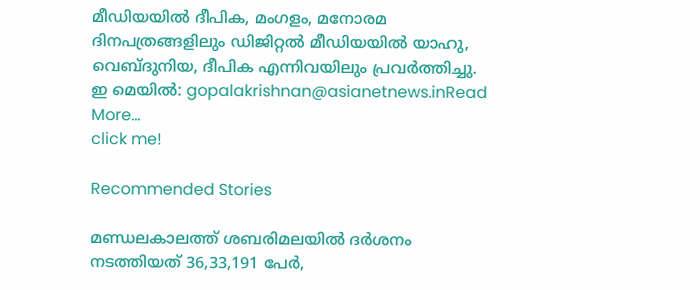മീഡിയയില്‍ ദീപിക, മംഗളം, മനോരമ ദിനപത്രങ്ങളിലും ഡിജിറ്റൽ മീഡിയയില്‍ യാഹു, വെബ്ദുനിയ, ദീപിക എന്നിവയിലും പ്രവര്‍ത്തിച്ചു. ഇ മെയില്‍: gopalakrishnan@asianetnews.inRead More...
click me!

Recommended Stories

മണ്ഡലകാലത്ത് ശബരിമലയിൽ ദർശനം നടത്തിയത് 36,33,191 പേർ,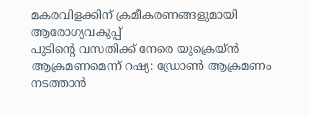മകരവിളക്കിന് ക്രമീകരണങ്ങളുമായി ആരോഗ്യവകുപ്പ്
പുടിന്റെ വസതിക്ക് നേരെ യുക്രെയ്ൻ ആക്രമണമെന്ന് റഷ്യ: ഡ്രോൺ ആക്രമണം നടത്താൻ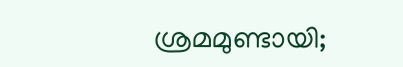ശ്രമമുണ്ടായി;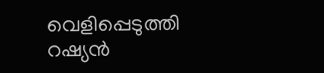വെളിപ്പെടുത്തി റഷ്യൻ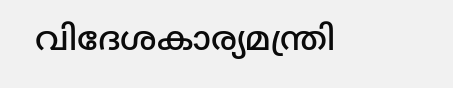വിദേശകാര്യമന്ത്രി